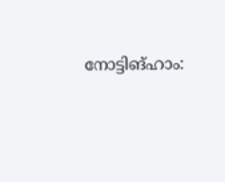നോട്ടിങ്ഹാം: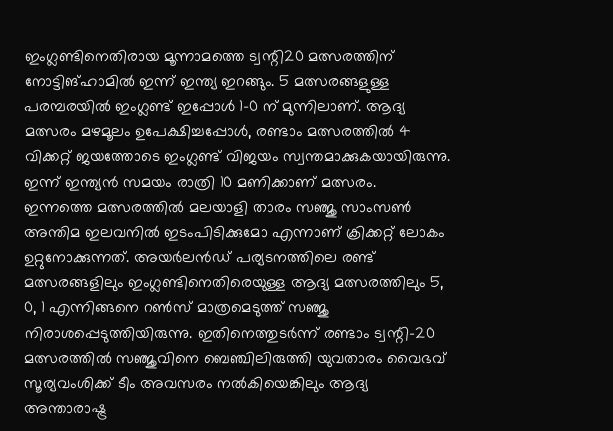ഇംഗ്ലണ്ടിനെതിരായ മൂന്നാമത്തെ ട്വന്റി20 മത്സരത്തിന് നോട്ടിങ്ഹാമിൽ ഇന്ന് ഇന്ത്യ ഇറങ്ങും. 5 മത്സരങ്ങളുള്ള പരമ്പരയിൽ ഇംഗ്ലണ്ട് ഇപ്പോൾ 1-0 ന് മുന്നിലാണ്. ആദ്യ മത്സരം മഴമൂലം ഉപേക്ഷിച്ചപ്പോൾ, രണ്ടാം മത്സരത്തിൽ 4 വിക്കറ്റ് ജയത്തോടെ ഇംഗ്ലണ്ട് വിജയം സ്വന്തമാക്കുകയായിരുന്നു. ഇന്ന് ഇന്ത്യൻ സമയം രാത്രി 10 മണിക്കാണ് മത്സരം.
ഇന്നത്തെ മത്സരത്തിൽ മലയാളി താരം സഞ്ജു സാംസൺ അന്തിമ ഇലവനിൽ ഇടംപിടിക്കുമോ എന്നാണ് ക്രിക്കറ്റ് ലോകം ഉറ്റുനോക്കുന്നത്. അയർലൻഡ് പര്യടനത്തിലെ രണ്ട് മത്സരങ്ങളിലും ഇംഗ്ലണ്ടിനെതിരെയുള്ള ആദ്യ മത്സരത്തിലും 5, 0, 1 എന്നിങ്ങനെ റൺസ് മാത്രമെടുത്ത് സഞ്ജു നിരാശപ്പെടുത്തിയിരുന്നു. ഇതിനെത്തുടർന്ന് രണ്ടാം ട്വന്റി-20 മത്സരത്തിൽ സഞ്ജുവിനെ ബെഞ്ചിലിരുത്തി യുവതാരം വൈഭവ് സൂര്യവംശിക്ക് ടീം അവസരം നൽകിയെങ്കിലും ആദ്യ അന്താരാഷ്ട്ര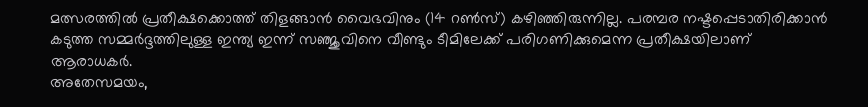മത്സരത്തിൽ പ്രതീക്ഷക്കൊത്ത് തിളങ്ങാൻ വൈഭവിനും (14 റൺസ്) കഴിഞ്ഞിരുന്നില്ല. പരമ്പര നഷ്ടപ്പെടാതിരിക്കാൻ കടുത്ത സമ്മർദ്ദത്തിലുള്ള ഇന്ത്യ ഇന്ന് സഞ്ജുവിനെ വീണ്ടും ടീമിലേക്ക് പരിഗണിക്കുമെന്ന പ്രതീക്ഷയിലാണ് ആരാധകർ.
അതേസമയം,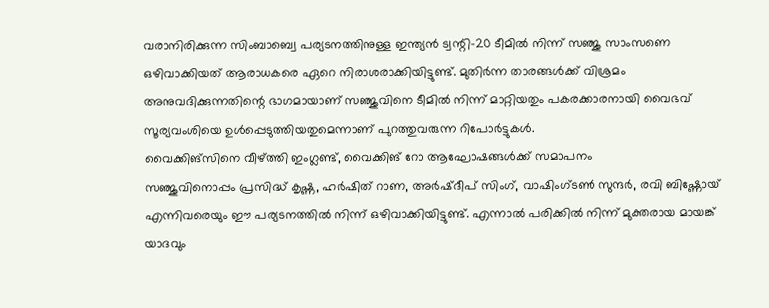വരാനിരിക്കുന്ന സിംബാബ്വെ പര്യടനത്തിനുള്ള ഇന്ത്യൻ ട്വന്റി-20 ടീമിൽ നിന്ന് സഞ്ജു സാംസണെ ഒഴിവാക്കിയത് ആരാധകരെ ഏറെ നിരാശരാക്കിയിട്ടുണ്ട്. മുതിർന്ന താരങ്ങൾക്ക് വിശ്രമം അനുവദിക്കുന്നതിന്റെ ഭാഗമായാണ് സഞ്ജുവിനെ ടീമിൽ നിന്ന് മാറ്റിയതും പകരക്കാരനായി വൈഭവ് സൂര്യവംശിയെ ഉൾപ്പെടുത്തിയതുമെന്നാണ് പുറത്തുവരുന്ന റിപോർട്ടുകൾ.
വൈക്കിങ്സിനെ വീഴ്ത്തി ഇംഗ്ലണ്ട്, വൈക്കിങ് റോ ആഘോഷങ്ങൾക്ക് സമാപനം
സഞ്ജുവിനൊപ്പം പ്രസിദ്ധ് കൃഷ്ണ, ഹർഷിത് റാണ, അർഷ്ദീപ് സിംഗ്, വാഷിംഗ്ടൺ സുന്ദർ, രവി ബിഷ്ണോയ് എന്നിവരെയും ഈ പര്യടനത്തിൽ നിന്ന് ഒഴിവാക്കിയിട്ടുണ്ട്. എന്നാൽ പരിക്കിൽ നിന്ന് മുക്തരായ മായങ്ക് യാദവും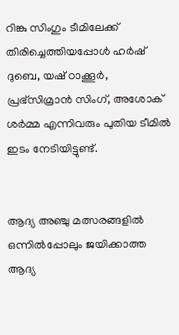റിങ്കു സിംഗും ടീമിലേക്ക് തിരിച്ചെത്തിയപ്പോൾ ഹർഷ് ദുബെ, യഷ് ഠാക്കൂർ, പ്രഭ്സിമ്രാൻ സിംഗ്, അശോക് ശർമ്മ എന്നിവരും പുതിയ ടീമിൽ ഇടം നേടിയിട്ടുണ്ട്.


ആദ്യ അഞ്ചു മത്സരങ്ങളിൽ ഒന്നിൽപ്പോലും ജയിക്കാത്ത ആദ്യ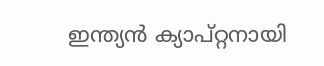ഇന്ത്യൻ ക്യാപ്റ്റനായി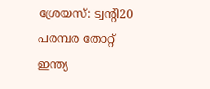ശ്രേയസ്: ട്വന്റി20 പരമ്പര തോറ്റ് ഇന്ത്യ